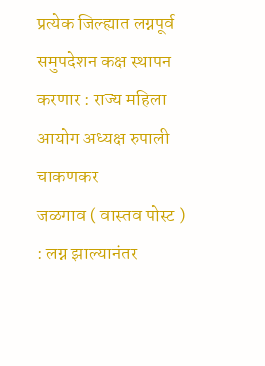प्रत्येक जिल्ह्यात लग्नपूर्व समुपदेशन कक्ष स्थापन करणार : राज्य महिला आयोग अध्यक्ष रुपाली चाकणकर
जळगाव ( वास्तव पोस्ट ) : लग्न झाल्यानंतर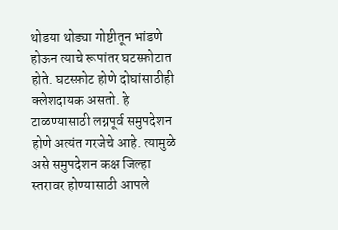थोडया थोड्या गोष्टीतून भांडणे होऊन त्याचे रूपांतर घटस्फ़ोटात होते. घटस्फ़ोट होणे दोघांसाठीही क्लेशदायक असतो. हे टाळण्यासाठी लग्नपूर्व समुपदेशन होणे अत्यंत गरजेचे आहे. त्यामुळे असे समुपदेशन कक्ष जिल्हा स्तरावर होण्यासाठी आपले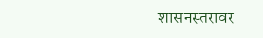शासनस्तरावर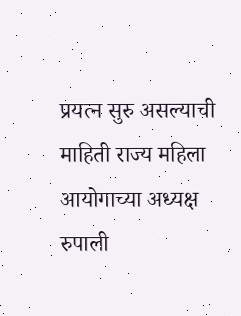प्रयत्न सुरु असल्याची माहिती राज्य महिला आयोगाच्या अध्यक्ष रुपाली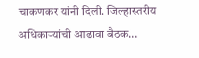चाकणकर यांनी दिली. जिल्हास्तरीय अधिकाऱ्यांची आढावा बैठक…